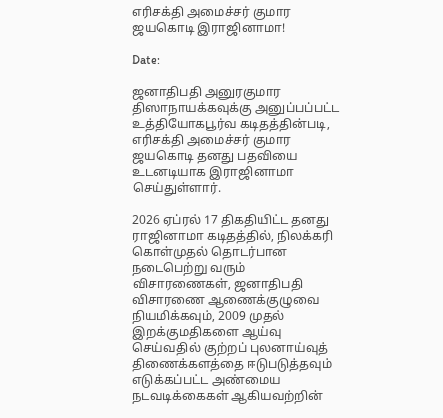எரிசக்தி அமைச்சர் குமார ஜயகொடி இராஜினாமா!

Date:

ஜனாதிபதி அனுரகுமார திஸாநாயக்கவுக்கு அனுப்பப்பட்ட உத்தியோகபூர்வ கடிதத்தின்படி, எரிசக்தி அமைச்சர் குமார ஜயகொடி தனது பதவியை உடனடியாக இராஜினாமா செய்துள்ளார்.

2026 ஏப்ரல் 17 திகதியிட்ட தனது ராஜினாமா கடிதத்தில், நிலக்கரி கொள்முதல் தொடர்பான நடைபெற்று வரும் விசாரணைகள், ஜனாதிபதி விசாரணை ஆணைக்குழுவை நியமிக்கவும், 2009 முதல் இறக்குமதிகளை ஆய்வு செய்வதில் குற்றப் புலனாய்வுத் திணைக்களத்தை ஈடுபடுத்தவும் எடுக்கப்பட்ட அண்மைய நடவடிக்கைகள் ஆகியவற்றின்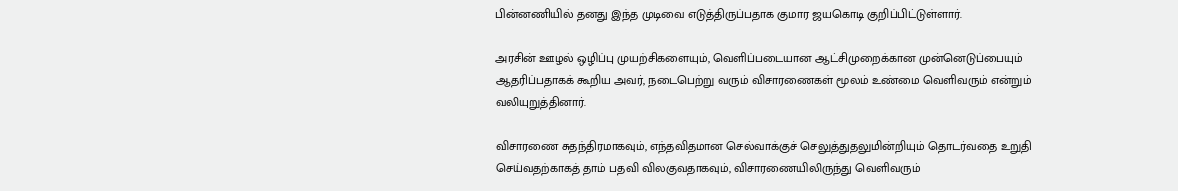பின்னணியில் தனது இந்த முடிவை எடுத்திருப்பதாக குமார ஜயகொடி குறிப்பிட்டுள்ளார்.

அரசின் ஊழல் ஒழிப்பு முயற்சிகளையும், வெளிப்படையான ஆட்சிமுறைக்கான முன்னெடுப்பையும் ஆதரிப்பதாகக் கூறிய அவர், நடைபெற்று வரும் விசாரணைகள் மூலம் உண்மை வெளிவரும் என்றும் வலியுறுத்தினார்.

விசாரணை சுதந்திரமாகவும், எந்தவிதமான செல்வாக்குச் செலுத்துதலுமின்றியும் தொடர்வதை உறுதி செய்வதற்காகத் தாம் பதவி விலகுவதாகவும், விசாரணையிலிருந்து வெளிவரும்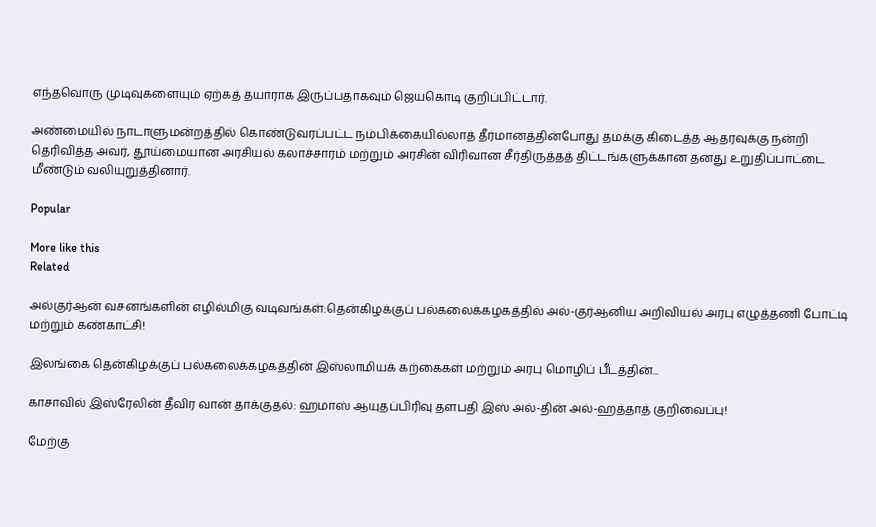எந்தவொரு முடிவுகளையும் ஏற்கத் தயாராக இருப்பதாகவும் ஜெயகொடி குறிப்பிட்டார்.

அண்மையில் நாடாளுமன்றத்தில் கொண்டுவரப்பட்ட நம்பிக்கையில்லாத் தீர்மானத்தின்போது தமக்கு கிடைத்த ஆதரவுக்கு நன்றி தெரிவித்த அவர், தூய்மையான அரசியல் கலாச்சாரம் மற்றும் அரசின் விரிவான சீர்திருத்தத் திட்டங்களுக்கான தனது உறுதிப்பாட்டை மீண்டும் வலியுறுத்தினார்.

Popular

More like this
Related

அல்குர்ஆன் வசனங்களின் எழில்மிகு வடிவங்கள்:தென்கிழக்குப் பல்கலைக்கழகத்தில் அல்-குர்ஆனிய அறிவியல் அரபு எழுத்தணி போட்டி மற்றும் கண்காட்சி!

இலங்கை தென்கிழக்குப் பல்கலைக்கழகத்தின் இஸ்லாமியக் கற்கைகள் மற்றும் அரபு மொழிப் பீடத்தின்...

காசாவில் இஸ்ரேலின் தீவிர வான் தாக்குதல்: ஹமாஸ் ஆயுதப்பிரிவு தளபதி இஸ் அல்-தின் அல்-ஹத்தாத் குறிவைப்பு!

மேற்கு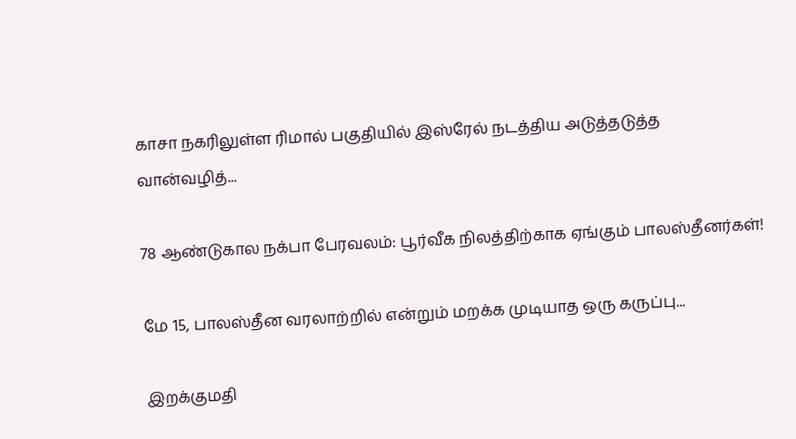காசா நகரிலுள்ள ரிமால் பகுதியில் இஸ்ரேல் நடத்திய அடுத்தடுத்த வான்வழித்...

78 ஆண்டுகால நக்பா பேரவலம்: பூர்வீக நிலத்திற்காக ஏங்கும் பாலஸ்தீனர்கள்!

மே 15, பாலஸ்தீன வரலாற்றில் என்றும் மறக்க முடியாத ஒரு கருப்பு...

இறக்குமதி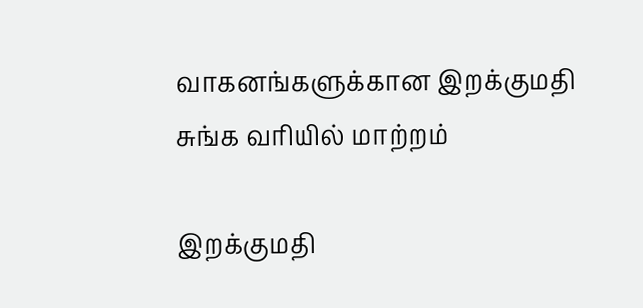வாகனங்களுக்கான இறக்குமதி சுங்க வரியில் மாற்றம்

இறக்குமதி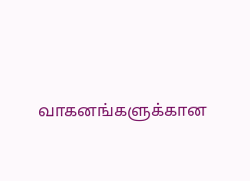வாகனங்களுக்கான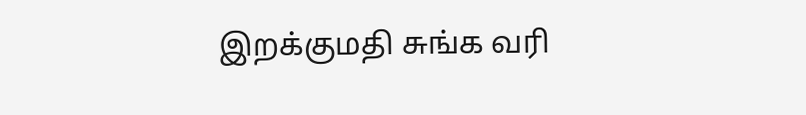இறக்குமதி சுங்க வரி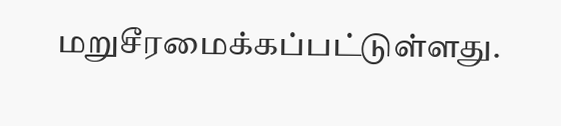மறுசீரமைக்கப்பட்டுள்ளது.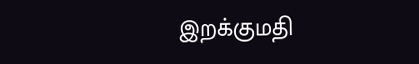இறக்குமதி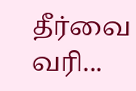தீர்வை வரி...